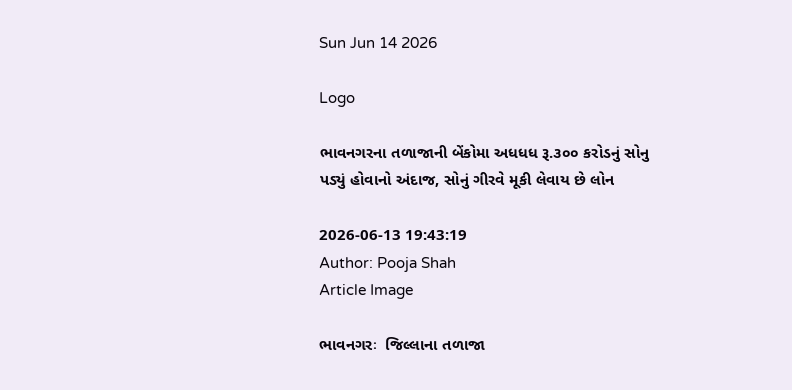Sun Jun 14 2026

Logo

ભાવનગરના તળાજાની બેંકોમા અધધધ રૂ.૩૦૦ કરોડનું સોનુ પડ્યું હોવાનો અંદાજ, સોનું ગીરવે મૂકી લેવાય છે લોન

2026-06-13 19:43:19
Author: Pooja Shah
Article Image

ભાવનગરઃ  જિલ્લાના તળાજા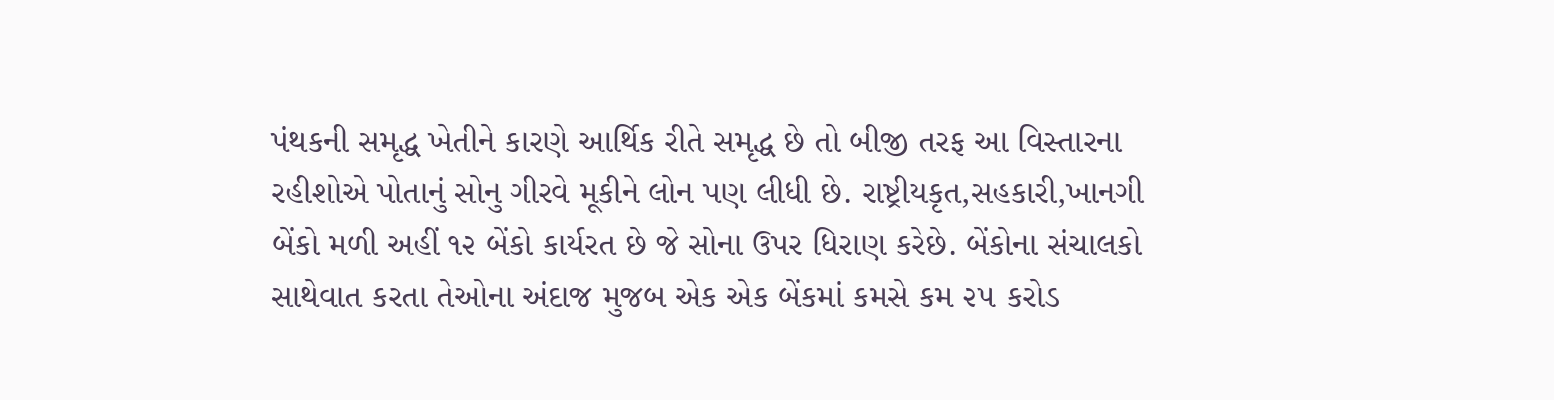પંથકની સમૃદ્ધ ખેતીને કારણે આર્થિક રીતે સમૃદ્ધ છે તો બીજી તરફ આ વિસ્તારના રહીશોએ પોતાનું સોનુ ગીરવે મૂકીને લોન પણ લીધી છે. રાષ્ટ્રીયકૃત,સહકારી,ખાનગી બેંકો મળી અહીં ૧૨ બેંકો કાર્યરત છે જે સોના ઉપર ધિરાણ કરેછે. બેંકોના સંચાલકો સાથેવાત કરતા તેઓના અંદાજ મુજબ એક એક બેંકમાં કમસે કમ ૨૫ કરોડ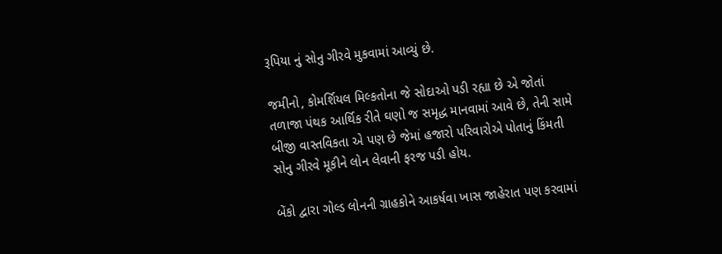રૂપિયા નું સોનુ ગીરવે મુકવામાં આવ્યું છે.

જમીનો, કોમર્શિયલ મિલ્કતોના જે સોદાઓ પડી રહ્યા છે એ જોતાં તળાજા પંથક આર્થિક રીતે ઘણો જ સમૃદ્ધ માનવામાં આવે છે, તેની સામે બીજી વાસ્તવિકતા એ પણ છે જેમાં હજારો પરિવારોએ પોતાનું કિંમતી સોનુ ગીરવે મૂકીને લોન લેવાની ફરજ પડી હોય.

બેંકો દ્વારા ગોલ્ડ લોનની ગ્રાહકોને આકર્ષવા ખાસ જાહેરાત પણ કરવામાં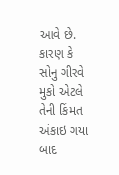આવે છે. કારણ કે સોનુ ગીરવે મુકો એટલે તેની કિંમત અંકાઇ ગયા બાદ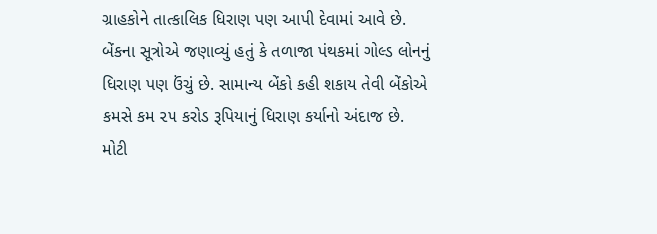ગ્રાહકોને તાત્કાલિક ધિરાણ પણ આપી દેવામાં આવે છે. બેંકના સૂત્રોએ જણાવ્યું હતું કે તળાજા પંથકમાં ગોલ્ડ લોનનું ધિરાણ પણ ઉંચું છે. સામાન્ય બેંકો કહી શકાય તેવી બેંકોએ કમસે કમ ૨૫ કરોડ રૂપિયાનું ધિરાણ કર્યાનો અંદાજ છે. મોટી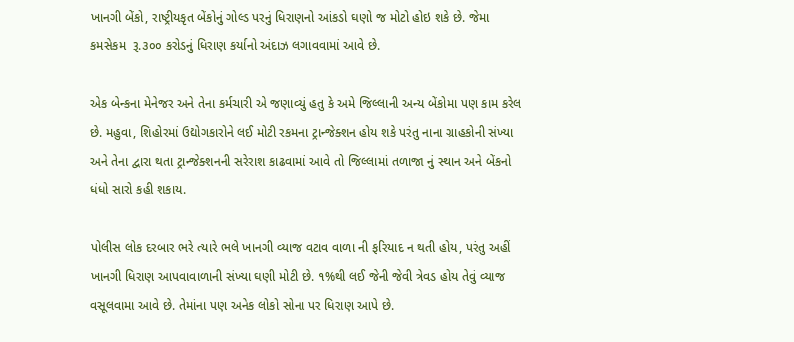ખાનગી બેંકો, રાષ્ટ્રીયકૃત બેંકોનું ગોલ્ડ પરનું ધિરાણનો આંકડો ઘણો જ મોટો હોઇ શકે છે. જેમા કમસેકમ  રૂ.૩૦૦ કરોડનું ધિરાણ કર્યાનો અંદાઝ લગાવવામાં આવે છે.

એક બેન્કના મેનેજર અને તેના કર્મચારી એ જણાવ્યું હતુ કે અમે જિલ્લાની અન્ય બેંકોમા પણ કામ કરેલ છે. મહુવા, શિહોરમાં ઉદ્યોગકારોને લઈ મોટી રકમના ટ્રાન્જેક્શન હોય શકે પરંતુ નાના ગ્રાહકોની સંખ્યા અને તેના દ્વારા થતા ટ્રાન્જેક્શનની સરેરાશ કાઢવામાં આવે તો જિલ્લામાં તળાજા નું સ્થાન અને બેંકનો ધંધો સારો કહી શકાય.

પોલીસ લોક દરબાર ભરે ત્યારે ભલે ખાનગી વ્યાજ વટાવ વાળા ની ફરિયાદ ન થતી હોય, પરંતુ અહીં ખાનગી ધિરાણ આપવાવાળાની સંખ્યા ઘણી મોટી છે. ૧%થી લઈ જેની જેવી ત્રેવડ હોય તેવું વ્યાજ વસૂલવામા આવે છે. તેમાંના પણ અનેક લોકો સોના પર ધિરાણ આપે છે.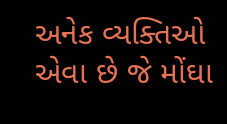અનેક વ્યક્તિઓ એવા છે જે મોંઘા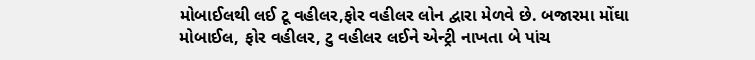મોબાઈલથી લઈ ટૂ વહીલર,ફોર વહીલર લોન દ્વારા મેળવે છે. બજારમા મોંઘા મોબાઈલ, ફોર વહીલર, ટુ વહીલર લઈને એન્ટ્રી નાખતા બે પાંચ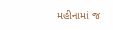મહીનામાં જ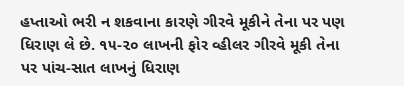હપ્તાઓ ભરી ન શકવાના કારણે ગીરવે મૂકીને તેના પર પણ ધિરાણ લે છે. ૧૫-૨૦ લાખની ફોર વ્હીલર ગીરવે મૂકી તેના પર પાંચ-સાત લાખનું ધિરાણ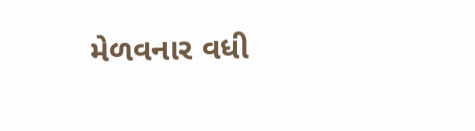મેળવનાર વધી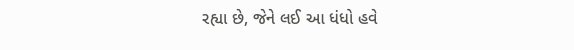રહ્યા છે, જેને લઈ આ ધંધો હવે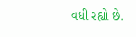વધી રહ્યો છે.